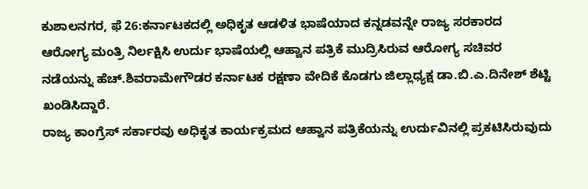ಕುಶಾಲನಗರ, ಫೆ 26:ಕರ್ನಾಟಕದಲ್ಲಿ ಅಧಿಕೃತ ಆಡಳಿತ ಭಾಷೆಯಾದ ಕನ್ನಡವನ್ನೇ ರಾಜ್ಯ ಸರಕಾರದ ಆರೋಗ್ಯ ಮಂತ್ರಿ ನಿರ್ಲಕ್ಷಿಸಿ ಉರ್ದು ಭಾಷೆಯಲ್ಲಿ ಆಹ್ವಾನ ಪತ್ರಿಕೆ ಮುದ್ರಿಸಿರುವ ಆರೋಗ್ಯ ಸಚಿವರ ನಡೆಯನ್ನು ಹೆಚ್.ಶಿವರಾಮೇಗೌಡರ ಕರ್ನಾಟಕ ರಕ್ಷಣಾ ವೇದಿಕೆ ಕೊಡಗು ಜಿಲ್ಲಾಧ್ಯಕ್ಷ ಡಾ.ಬಿ.ಎ.ದಿನೇಶ್ ಶೆಟ್ಟಿ ಖಂಡಿಸಿದ್ದಾರೆ.
ರಾಜ್ಯ ಕಾಂಗ್ರೆಸ್ ಸರ್ಕಾರವು ಅಧಿಕೃತ ಕಾರ್ಯಕ್ರಮದ ಆಹ್ವಾನ ಪತ್ರಿಕೆಯನ್ನು ಉರ್ದುವಿನಲ್ಲಿ ಪ್ರಕಟಿಸಿರುವುದು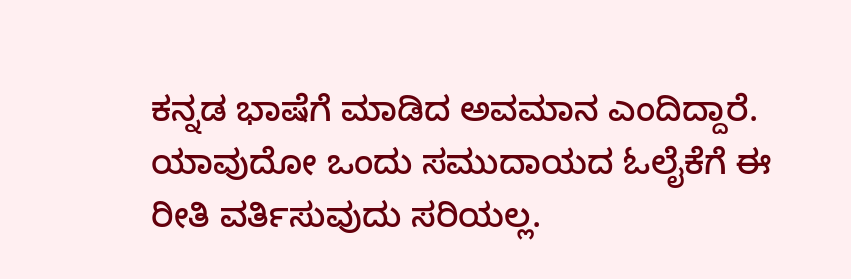ಕನ್ನಡ ಭಾಷೆಗೆ ಮಾಡಿದ ಅವಮಾನ ಎಂದಿದ್ದಾರೆ. ಯಾವುದೋ ಒಂದು ಸಮುದಾಯದ ಓಲೈಕೆಗೆ ಈ ರೀತಿ ವರ್ತಿಸುವುದು ಸರಿಯಲ್ಲ.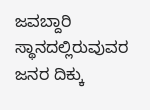ಜವಬ್ದಾರಿ ಸ್ಥಾನದಲ್ಲಿರುವುವರ ಜನರ ದಿಕ್ಕು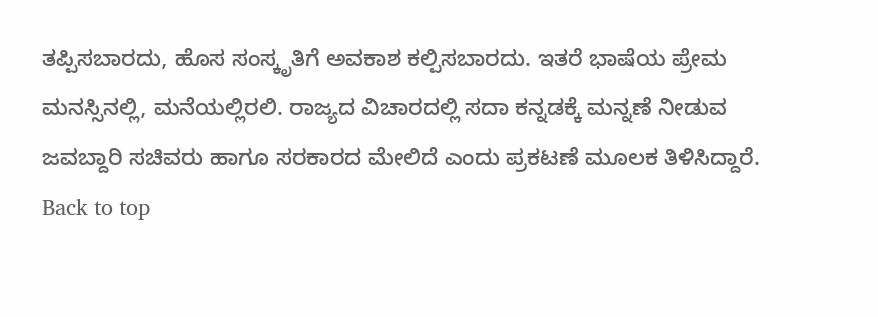ತಪ್ಪಿಸಬಾರದು, ಹೊಸ ಸಂಸ್ಕೃತಿಗೆ ಅವಕಾಶ ಕಲ್ಪಿಸಬಾರದು. ಇತರೆ ಭಾಷೆಯ ಪ್ರೇಮ ಮನಸ್ಸಿನಲ್ಲಿ, ಮನೆಯಲ್ಲಿರಲಿ. ರಾಜ್ಯದ ವಿಚಾರದಲ್ಲಿ ಸದಾ ಕನ್ನಡಕ್ಕೆ ಮನ್ನಣೆ ನೀಡುವ ಜವಬ್ದಾರಿ ಸಚಿವರು ಹಾಗೂ ಸರಕಾರದ ಮೇಲಿದೆ ಎಂದು ಪ್ರಕಟಣೆ ಮೂಲಕ ತಿಳಿಸಿದ್ದಾರೆ.
Back to top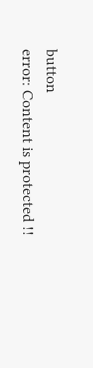button
error: Content is protected !!